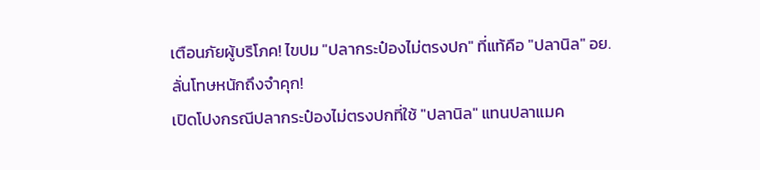เตือนภัยผู้บริโภค! ไขปม "ปลากระป๋องไม่ตรงปก" ที่แท้คือ "ปลานิล" อย. ลั่นโทษหนักถึงจำคุก!
เปิดโปงกรณีปลากระป๋องไม่ตรงปกที่ใช้ "ปลานิล" แทนปลาแมค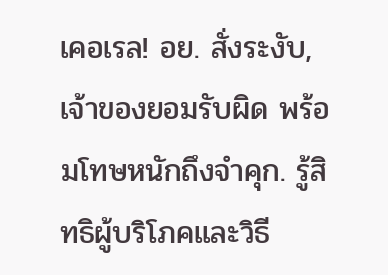เคอเรล! อย. สั่งระงับ, เจ้าของยอมรับผิด พร้อมโทษหนักถึงจำคุก. รู้สิทธิผู้บริโภคและวิธี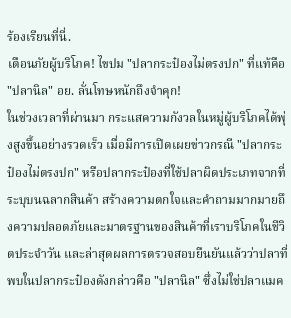ร้องเรียนที่นี่.
เตือนภัยผู้บริโภค! ไขปม "ปลากระป๋องไม่ตรงปก" ที่แท้คือ "ปลานิล" อย. ลั่นโทษหนักถึงจำคุก!
ในช่วงเวลาที่ผ่านมา กระแสความกังวลในหมู่ผู้บริโภคได้พุ่งสูงขึ้นอย่างรวดเร็ว เมื่อมีการเปิดเผยข่าวกรณี "ปลากระป๋องไม่ตรงปก" หรือปลากระป๋องที่ใช้ปลาผิดประเภทจากที่ระบุบนฉลากสินค้า สร้างความตกใจและคำถามมากมายถึงความปลอดภัยและมาตรฐานของสินค้าที่เราบริโภคในชีวิตประจำวัน และล่าสุดผลการตรวจสอบยืนยันแล้วว่าปลาที่พบในปลากระป๋องดังกล่าวคือ "ปลานิล" ซึ่งไม่ใช่ปลาแมค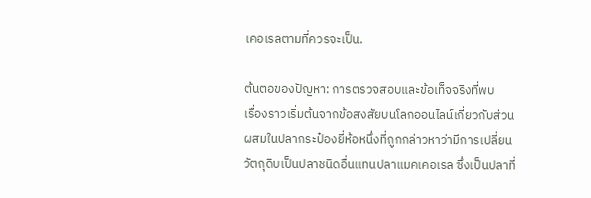เคอเรลตามที่ควรจะเป็น.

ต้นตอของปัญหา: การตรวจสอบและข้อเท็จจริงที่พบ
เรื่องราวเริ่มต้นจากข้อสงสัยบนโลกออนไลน์เกี่ยวกับส่วนผสมในปลากระป๋องยี่ห้อหนึ่งที่ถูกกล่าวหาว่ามีการเปลี่ยนวัตถุดิบเป็นปลาชนิดอื่นแทนปลาแมคเคอเรล ซึ่งเป็นปลาที่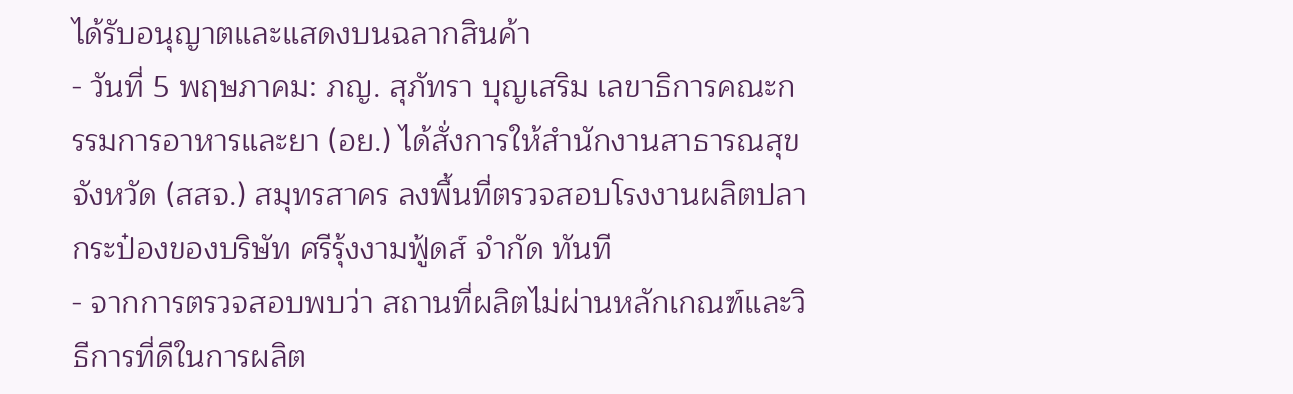ได้รับอนุญาตและแสดงบนฉลากสินค้า
- วันที่ 5 พฤษภาคม: ภญ. สุภัทรา บุญเสริม เลขาธิการคณะกรรมการอาหารและยา (อย.) ได้สั่งการให้สำนักงานสาธารณสุขจังหวัด (สสจ.) สมุทรสาคร ลงพื้นที่ตรวจสอบโรงงานผลิตปลากระป๋องของบริษัท ศรีรุ้งงามฟู้ดส์ จำกัด ทันที
- จากการตรวจสอบพบว่า สถานที่ผลิตไม่ผ่านหลักเกณฑ์และวิธีการที่ดีในการผลิต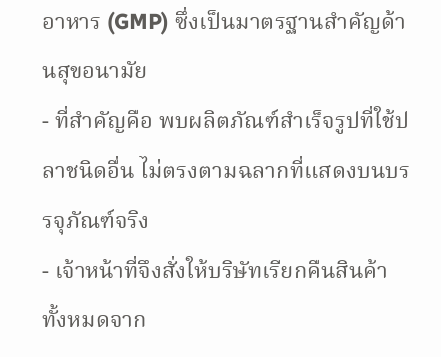อาหาร (GMP) ซึ่งเป็นมาตรฐานสำคัญด้านสุขอนามัย
- ที่สำคัญคือ พบผลิตภัณฑ์สำเร็จรูปที่ใช้ปลาชนิดอื่น ไม่ตรงตามฉลากที่แสดงบนบรรจุภัณฑ์จริง
- เจ้าหน้าที่จึงสั่งให้บริษัทเรียกคืนสินค้าทั้งหมดจาก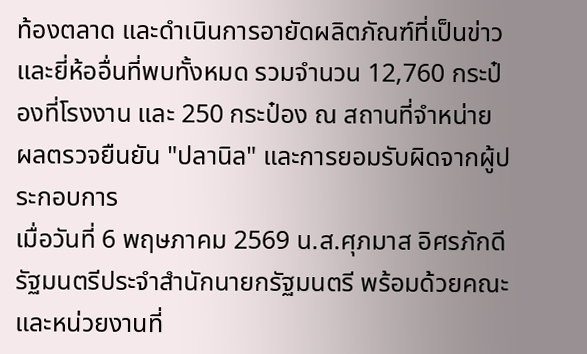ท้องตลาด และดำเนินการอายัดผลิตภัณฑ์ที่เป็นข่าวและยี่ห้ออื่นที่พบทั้งหมด รวมจำนวน 12,760 กระป๋องที่โรงงาน และ 250 กระป๋อง ณ สถานที่จำหน่าย
ผลตรวจยืนยัน "ปลานิล" และการยอมรับผิดจากผู้ประกอบการ
เมื่อวันที่ 6 พฤษภาคม 2569 น.ส.ศุภมาส อิศรภักดี รัฐมนตรีประจำสำนักนายกรัฐมนตรี พร้อมด้วยคณะและหน่วยงานที่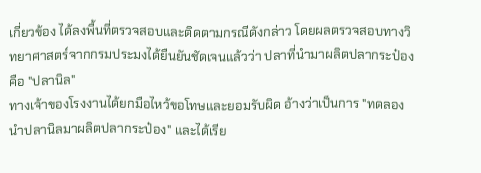เกี่ยวข้อง ได้ลงพื้นที่ตรวจสอบและติดตามกรณีดังกล่าว โดยผลตรวจสอบทางวิทยาศาสตร์จากกรมประมงได้ยืนยันชัดเจนแล้วว่า ปลาที่นำมาผลิตปลากระป๋องคือ "ปลานิล"
ทางเจ้าของโรงงานได้ยกมือไหว้ขอโทษและยอมรับผิด อ้างว่าเป็นการ "ทดลองนำปลานิลมาผลิตปลากระป๋อง" และได้เรีย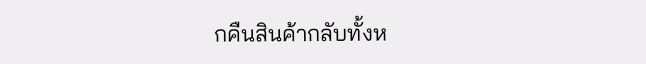กคืนสินค้ากลับทั้งห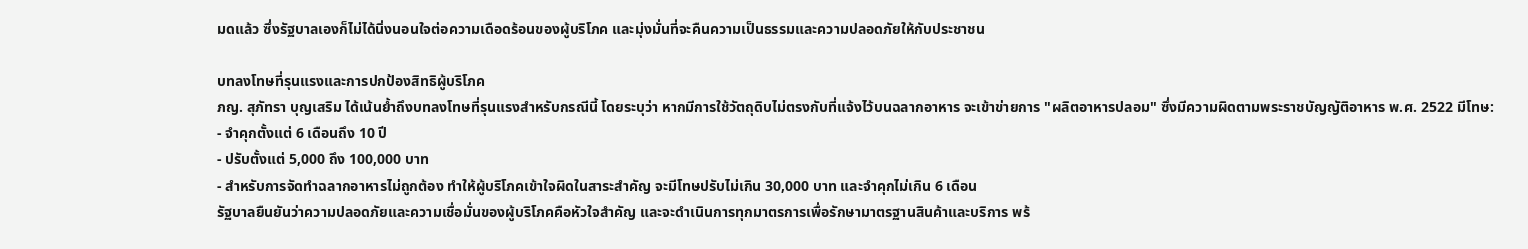มดแล้ว ซึ่งรัฐบาลเองก็ไม่ได้นิ่งนอนใจต่อความเดือดร้อนของผู้บริโภค และมุ่งมั่นที่จะคืนความเป็นธรรมและความปลอดภัยให้กับประชาชน

บทลงโทษที่รุนแรงและการปกป้องสิทธิผู้บริโภค
ภญ. สุภัทรา บุญเสริม ได้เน้นย้ำถึงบทลงโทษที่รุนแรงสำหรับกรณีนี้ โดยระบุว่า หากมีการใช้วัตถุดิบไม่ตรงกับที่แจ้งไว้บนฉลากอาหาร จะเข้าข่ายการ "ผลิตอาหารปลอม" ซึ่งมีความผิดตามพระราชบัญญัติอาหาร พ.ศ. 2522 มีโทษ:
- จำคุกตั้งแต่ 6 เดือนถึง 10 ปี
- ปรับตั้งแต่ 5,000 ถึง 100,000 บาท
- สำหรับการจัดทำฉลากอาหารไม่ถูกต้อง ทำให้ผู้บริโภคเข้าใจผิดในสาระสำคัญ จะมีโทษปรับไม่เกิน 30,000 บาท และจำคุกไม่เกิน 6 เดือน
รัฐบาลยืนยันว่าความปลอดภัยและความเชื่อมั่นของผู้บริโภคคือหัวใจสำคัญ และจะดำเนินการทุกมาตรการเพื่อรักษามาตรฐานสินค้าและบริการ พร้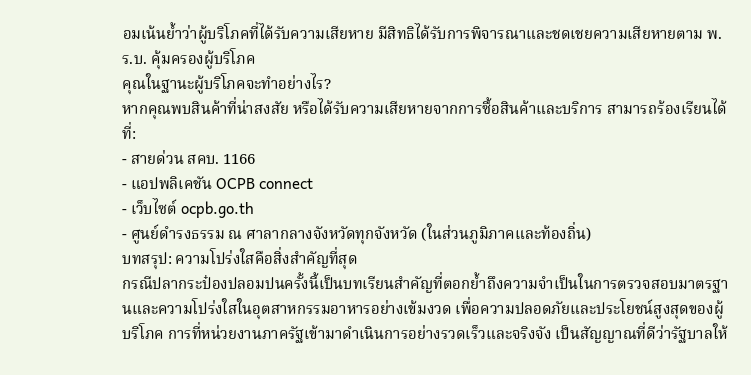อมเน้นย้ำว่าผู้บริโภคที่ได้รับความเสียหาย มีสิทธิได้รับการพิจารณาและชดเชยความเสียหายตาม พ.ร.บ. คุ้มครองผู้บริโภค
คุณในฐานะผู้บริโภคจะทำอย่างไร?
หากคุณพบสินค้าที่น่าสงสัย หรือได้รับความเสียหายจากการซื้อสินค้าและบริการ สามารถร้องเรียนได้ที่:
- สายด่วน สคบ. 1166
- แอปพลิเคชัน OCPB connect
- เว็บไซต์ ocpb.go.th
- ศูนย์ดำรงธรรม ณ ศาลากลางจังหวัดทุกจังหวัด (ในส่วนภูมิภาคและท้องถิ่น)
บทสรุป: ความโปร่งใสคือสิ่งสำคัญที่สุด
กรณีปลากระป๋องปลอมปนครั้งนี้เป็นบทเรียนสำคัญที่ตอกย้ำถึงความจำเป็นในการตรวจสอบมาตรฐานและความโปร่งใสในอุตสาหกรรมอาหารอย่างเข้มงวด เพื่อความปลอดภัยและประโยชน์สูงสุดของผู้บริโภค การที่หน่วยงานภาครัฐเข้ามาดำเนินการอย่างรวดเร็วและจริงจัง เป็นสัญญาณที่ดีว่ารัฐบาลให้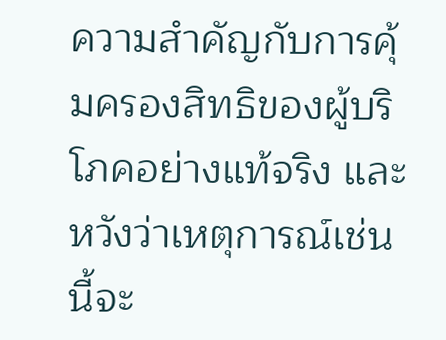ความสำคัญกับการคุ้มครองสิทธิของผู้บริโภคอย่างแท้จริง และหวังว่าเหตุการณ์เช่นนี้จะ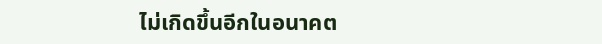ไม่เกิดขึ้นอีกในอนาคต